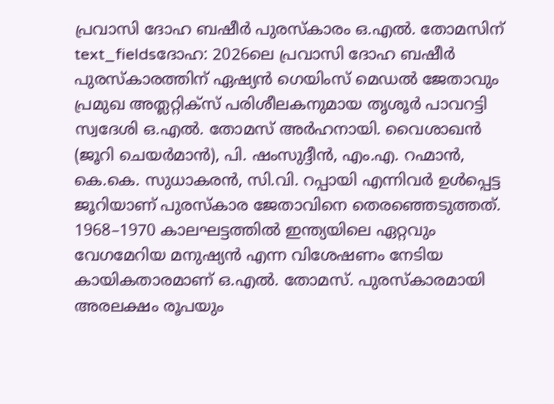പ്രവാസി ദോഹ ബഷീർ പുരസ്കാരം ഒ.എൽ. തോമസിന്
text_fieldsദോഹ: 2026ലെ പ്രവാസി ദോഹ ബഷീർ പുരസ്കാരത്തിന് ഏഷ്യൻ ഗെയിംസ് മെഡൽ ജേതാവും പ്രമുഖ അത്ലറ്റിക്സ് പരിശീലകനുമായ തൃശൂർ പാവറട്ടി സ്വദേശി ഒ.എൽ. തോമസ് അർഹനായി. വൈശാഖൻ (ജൂറി ചെയർമാൻ), പി. ഷംസുദ്ദീൻ, എം.എ. റഹ്മാൻ, കെ.കെ. സുധാകരൻ, സി.വി. റപ്പായി എന്നിവർ ഉൾപ്പെട്ട ജൂറിയാണ് പുരസ്കാര ജേതാവിനെ തെരഞ്ഞെടുത്തത്. 1968–1970 കാലഘട്ടത്തിൽ ഇന്ത്യയിലെ ഏറ്റവും വേഗമേറിയ മനുഷ്യൻ എന്ന വിശേഷണം നേടിയ കായികതാരമാണ് ഒ.എൽ. തോമസ്. പുരസ്കാരമായി അരലക്ഷം രൂപയും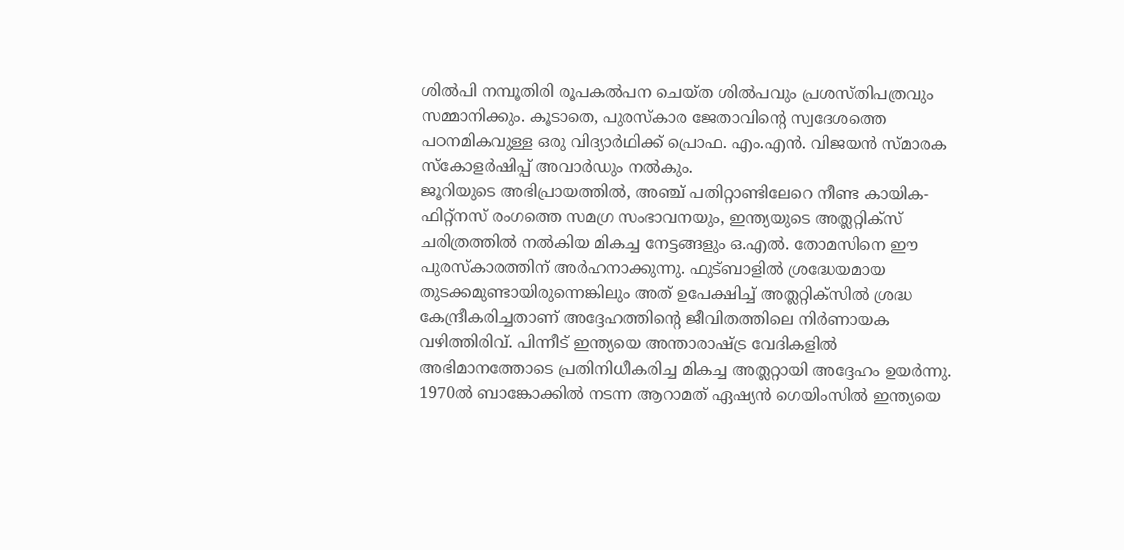ശിൽപി നമ്പൂതിരി രൂപകൽപന ചെയ്ത ശിൽപവും പ്രശസ്തിപത്രവും സമ്മാനിക്കും. കൂടാതെ, പുരസ്കാര ജേതാവിന്റെ സ്വദേശത്തെ പഠനമികവുള്ള ഒരു വിദ്യാർഥിക്ക് പ്രൊഫ. എം.എൻ. വിജയൻ സ്മാരക സ്കോളർഷിപ്പ് അവാർഡും നൽകും.
ജൂറിയുടെ അഭിപ്രായത്തിൽ, അഞ്ച് പതിറ്റാണ്ടിലേറെ നീണ്ട കായിക-ഫിറ്റ്നസ് രംഗത്തെ സമഗ്ര സംഭാവനയും, ഇന്ത്യയുടെ അത്ലറ്റിക്സ് ചരിത്രത്തിൽ നൽകിയ മികച്ച നേട്ടങ്ങളും ഒ.എൽ. തോമസിനെ ഈ പുരസ്കാരത്തിന് അർഹനാക്കുന്നു. ഫുട്ബാളിൽ ശ്രദ്ധേയമായ തുടക്കമുണ്ടായിരുന്നെങ്കിലും അത് ഉപേക്ഷിച്ച് അത്ലറ്റിക്സിൽ ശ്രദ്ധ കേന്ദ്രീകരിച്ചതാണ് അദ്ദേഹത്തിന്റെ ജീവിതത്തിലെ നിർണായക വഴിത്തിരിവ്. പിന്നീട് ഇന്ത്യയെ അന്താരാഷ്ട്ര വേദികളിൽ അഭിമാനത്തോടെ പ്രതിനിധീകരിച്ച മികച്ച അത്ലറ്റായി അദ്ദേഹം ഉയർന്നു. 1970ൽ ബാങ്കോക്കിൽ നടന്ന ആറാമത് ഏഷ്യൻ ഗെയിംസിൽ ഇന്ത്യയെ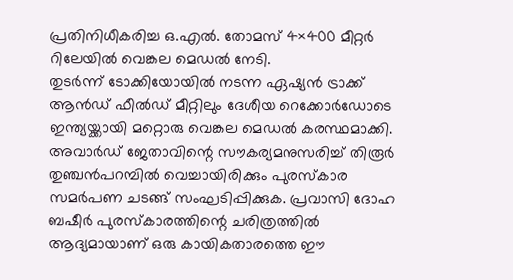പ്രതിനിധീകരിച്ച ഒ.എൽ. തോമസ് 4×400 മീറ്റർ റിലേയിൽ വെങ്കല മെഡൽ നേടി.
തുടർന്ന് ടോക്കിയോയിൽ നടന്ന ഏഷ്യൻ ട്രാക്ക് ആൻഡ് ഫീൽഡ് മീറ്റിലും ദേശീയ റെക്കോർഡോടെ ഇന്ത്യയ്ക്കായി മറ്റൊരു വെങ്കല മെഡൽ കരസ്ഥമാക്കി. അവാർഡ് ജേതാവിന്റെ സൗകര്യമനുസരിച്ച് തിരൂർ തുഞ്ചൻപറമ്പിൽ വെച്ചായിരിക്കും പുരസ്കാര സമർപണ ചടങ്ങ് സംഘടിപ്പിക്കുക. പ്രവാസി ദോഹ ബഷീർ പുരസ്കാരത്തിന്റെ ചരിത്രത്തിൽ ആദ്യമായാണ് ഒരു കായികതാരത്തെ ഈ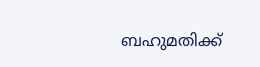ബഹുമതിക്ക്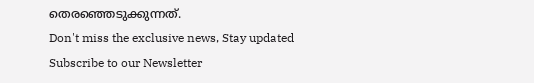തെരഞ്ഞെടുക്കുന്നത്.
Don't miss the exclusive news, Stay updated
Subscribe to our Newsletter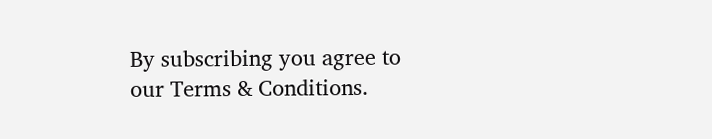By subscribing you agree to our Terms & Conditions.